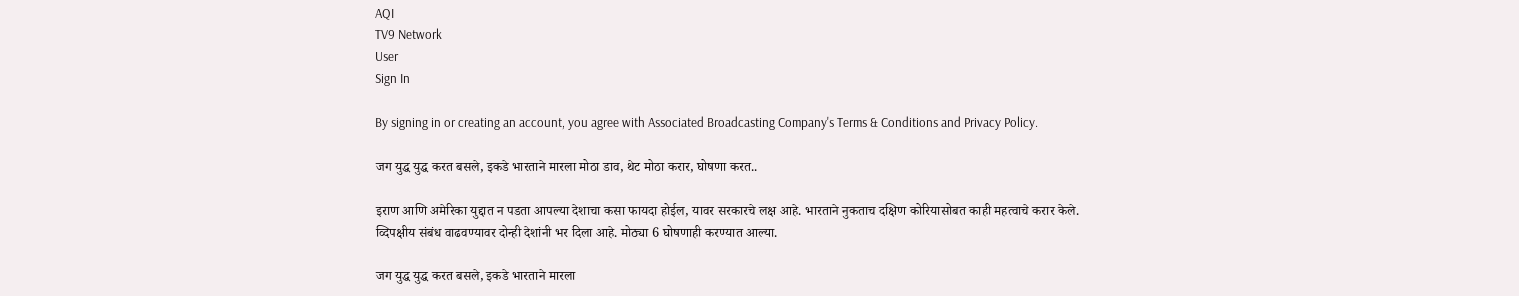AQI
TV9 Network
User
Sign In

By signing in or creating an account, you agree with Associated Broadcasting Company's Terms & Conditions and Privacy Policy.

जग युद्ध युद्ध करत बसले, इकडे भारताने मारला मोठा डाव, थेट मोठा करार, घोषणा करत..

इराण आणि अमेरिका युद्दात न पडता आपल्या देशाचा कसा फायदा होईल, यावर सरकारचे लक्ष आहे. भारताने नुकताच दक्षिण कोरियासोबत काही महत्वाचे करार केले. व्दिपक्षीय संबंध वाढवण्यावर दोन्ही देशांनी भर दिला आहे. मोठ्या 6 घोषणाही करण्यात आल्या.

जग युद्ध युद्ध करत बसले, इकडे भारताने मारला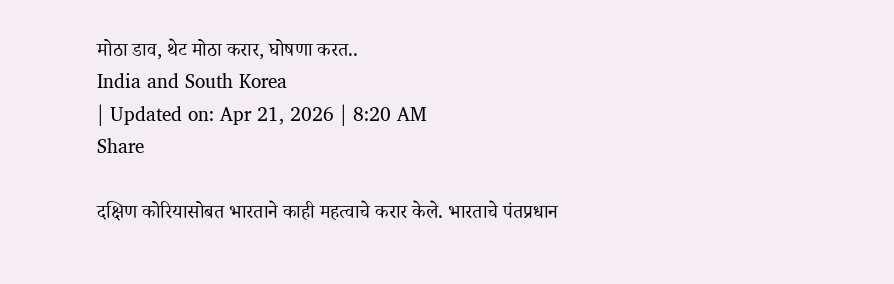मोठा डाव, थेट मोठा करार, घोषणा करत..
India and South Korea
| Updated on: Apr 21, 2026 | 8:20 AM
Share

दक्षिण कोरियासोबत भारताने काही महत्वाचे करार केले. भारताचे पंतप्रधान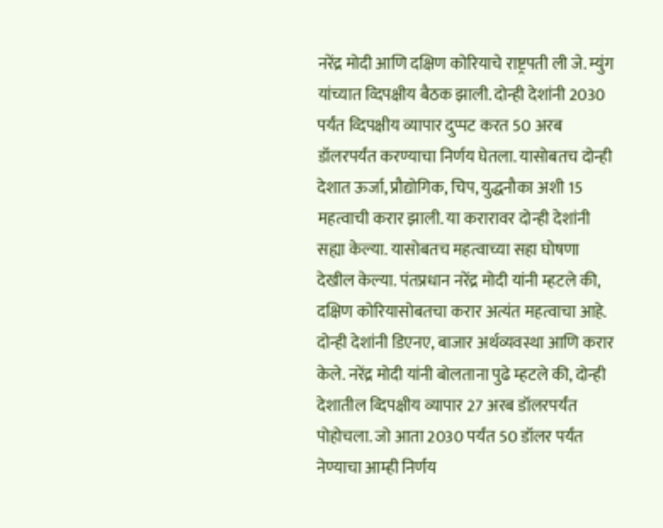नरेंद्र मोदी आणि दक्षिण कोरियाचे राष्ट्रपती ली जे. म्युंग यांच्यात व्दिपक्षीय बैठक झाली. दोन्ही देशांनी 2030 पर्यंत व्दिपक्षीय व्यापार दुप्पट करत 50 अरब डॉलरपर्यंत करण्याचा निर्णय घेतला. यासोबतच दोन्ही देशात ऊर्जा, प्रौद्योगिक, चिप, युद्धनौका अशी 15 महत्वाची करार झाली. या करारावर दोन्ही देशांनी सह्या केल्या. यासोबतच महत्वाच्या सहा घोषणा देखील केल्या. पंतप्रधान नरेंद्र मोदी यांनी म्हटले की, दक्षिण कोरियासोबतचा करार अत्यंत महत्वाचा आहे. दोन्ही देशांनी डिएनए, बाजार अर्थव्यवस्था आणि करार केले. नरेंद्र मोदी यांनी बोलताना पुढे म्हटले की, दोन्ही देशातील व्दिपक्षीय व्यापार 27 अरब डॉलरपर्यंत पोहोचला. जो आता 2030 पर्यंत 50 डॉलर पर्यंत नेण्याचा आम्ही निर्णय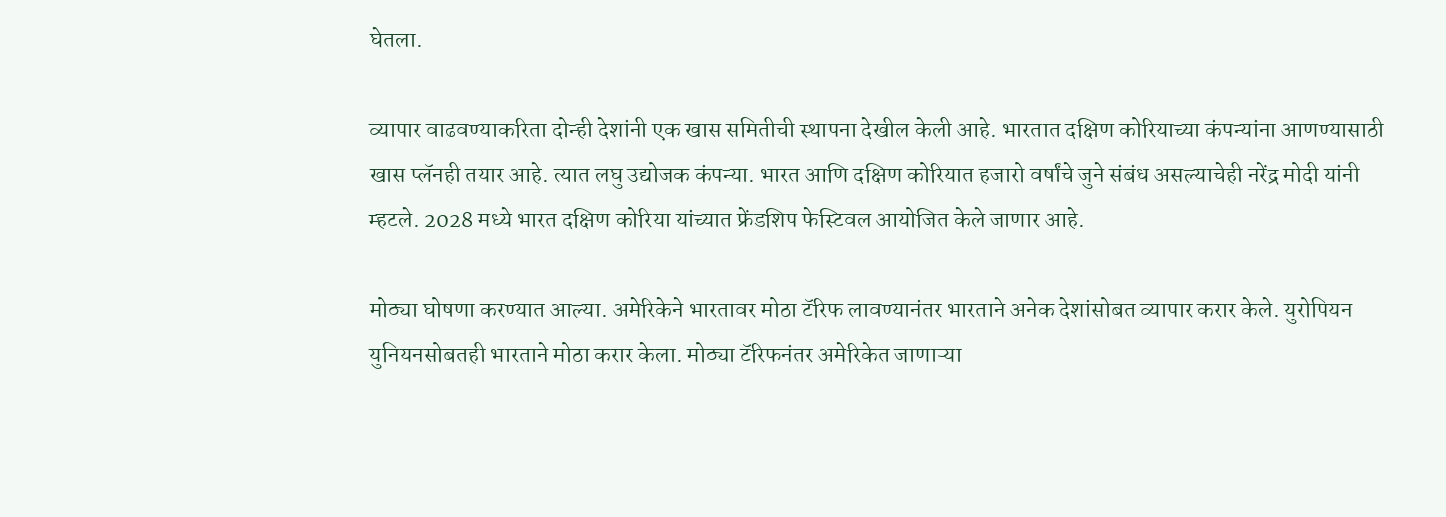घेतला.

व्यापार वाढवण्याकरिता दोन्ही देशांनी एक खास समितीची स्थापना देखील केली आहे. भारतात दक्षिण कोरियाच्या कंपन्यांना आणण्यासाठी खास प्लॅनही तयार आहे. त्यात लघु उद्योजक कंपन्या. भारत आणि दक्षिण कोरियात हजारो वर्षांचे जुने संबंध असल्याचेही नरेंद्र मोदी यांनी म्हटले. 2028 मध्ये भारत दक्षिण कोरिया यांच्यात फ्रेंडशिप फेस्टिवल आयोजित केले जाणार आहे.

मोठ्या घोषणा करण्यात आल्या. अमेरिकेने भारतावर मोठा टॅरिफ लावण्यानंतर भारताने अनेक देशांसोबत व्यापार करार केले. युरोपियन युनियनसोबतही भारताने मोठा करार केला. मोठ्या टॅरिफनंतर अमेरिकेत जाणाऱ्या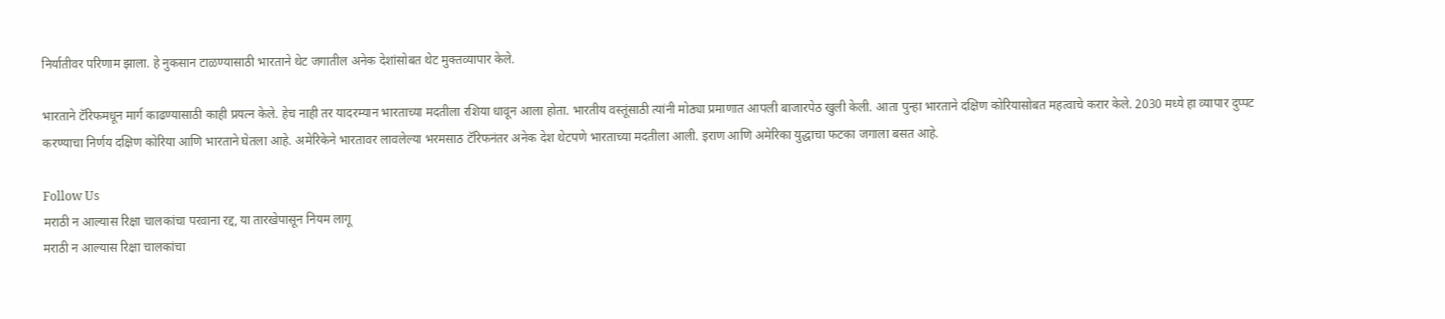निर्यातीवर परिणाम झाला. हे नुकसान टाळण्यासाठी भारताने थेट जगातील अनेक देशांसोबत थेट मुक्तव्यापार केले.

भारताने टॅरिफमधून मार्ग काढण्यासाठी काही प्रयत्न केले. हेच नाही तर यादरम्यान भारताच्या मदतीला रशिया धावून आला होता. भारतीय वस्तूंसाठी त्यांनी मोठ्या प्रमाणात आपली बाजारपेठ खुली केली. आता पुन्हा भारताने दक्षिण कोरियासोबत महत्वाचे करार केले. 2030 मध्ये हा व्यापार दुप्पट करण्याचा निर्णय दक्षिण कोरिया आणि भारताने घेतला आहे. अमेरिकेने भारतावर लावलेल्या भरमसाठ टॅरिफनंतर अनेक देश थेटपणे भारताच्या मदतीला आली. इराण आणि अमेरिका युद्धाचा फटका जगाला बसत आहे.

Follow Us
मराठी न आल्यास रिक्षा चालकांचा परवाना रद्द, या तारखेपासून नियम लागू
मराठी न आल्यास रिक्षा चालकांचा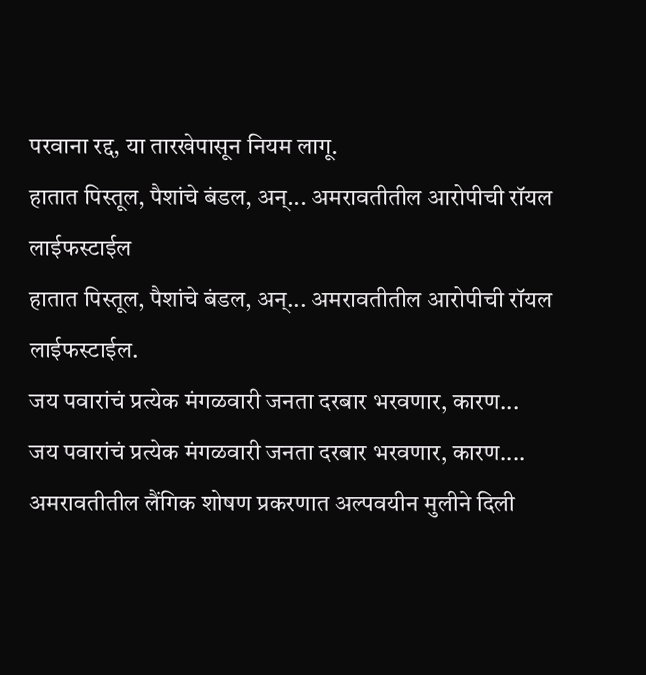परवाना रद्द, या तारखेपासून नियम लागू.
हातात पिस्तूल, पैशांचे बंडल, अन्... अमरावतीतील आरोपीची रॉयल लाईफस्टाईल
हातात पिस्तूल, पैशांचे बंडल, अन्... अमरावतीतील आरोपीची रॉयल लाईफस्टाईल.
जय पवारांचं प्रत्येक मंगळवारी जनता दरबार भरवणार, कारण...
जय पवारांचं प्रत्येक मंगळवारी जनता दरबार भरवणार, कारण....
अमरावतीतील लैंगिक शोषण प्रकरणात अल्पवयीन मुलीने दिली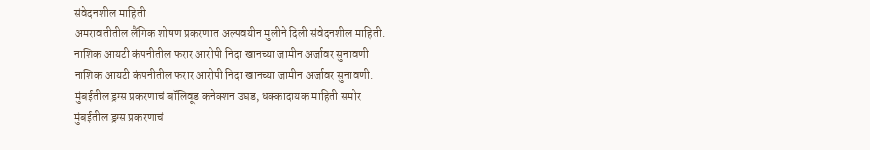संवेदनशील माहिती
अमरावतीतील लैंगिक शोषण प्रकरणात अल्पवयीन मुलीने दिली संवेदनशील माहिती.
नाशिक आयटी कंपनीतील फरार आरोपी निदा खानच्या जामीन अर्जावर सुनावणी
नाशिक आयटी कंपनीतील फरार आरोपी निदा खानच्या जामीन अर्जावर सुनावणी.
मुंबईतील ड्रग्स प्रकरणाचं बॉलिवूड कनेक्शन उघड, धक्कादायक माहिती समोर
मुंबईतील ड्रग्स प्रकरणाचं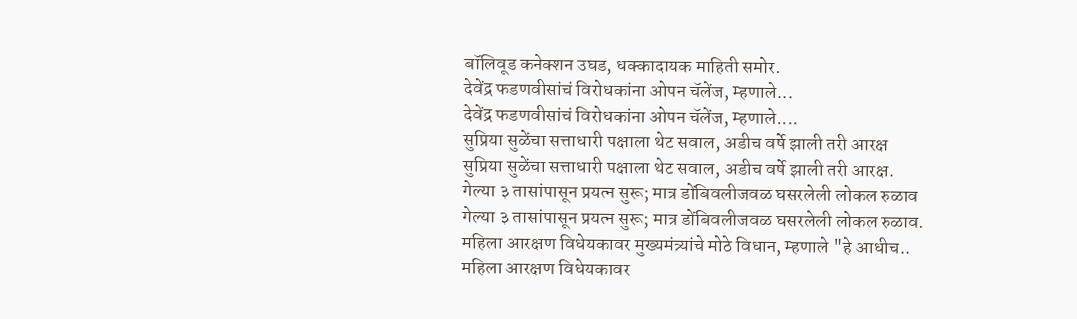बॉलिवूड कनेक्शन उघड, धक्कादायक माहिती समोर.
देवेंद्र फडणवीसांचं विरोधकांना ओपन चॅलेंज, म्हणाले...
देवेंद्र फडणवीसांचं विरोधकांना ओपन चॅलेंज, म्हणाले....
सुप्रिया सुळेंचा सत्ताधारी पक्षाला थेट सवाल, अडीच वर्षे झाली तरी आरक्ष
सुप्रिया सुळेंचा सत्ताधारी पक्षाला थेट सवाल, अडीच वर्षे झाली तरी आरक्ष.
गेल्या ३ तासांपासून प्रयत्न सुरू; मात्र डोंबिवलीजवळ घसरलेली लोकल रुळाव
गेल्या ३ तासांपासून प्रयत्न सुरू; मात्र डोंबिवलीजवळ घसरलेली लोकल रुळाव.
महिला आरक्षण विधेयकावर मुख्यमंत्र्यांचे मोठे विधान, म्हणाले "हे आधीच..
महिला आरक्षण विधेयकावर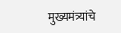मुख्यमंत्र्यांचे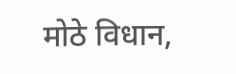मोठे विधान,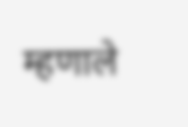म्हणाले